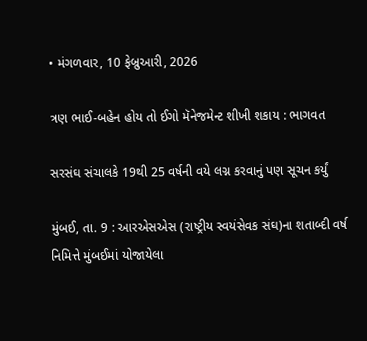• મંગળવાર, 10 ફેબ્રુઆરી, 2026

ત્રણ ભાઈ-બહેન હોય તો ઈગો મૅનેજમેન્ટ શીખી શકાય : ભાગવત

સરસંઘ સંચાલકે 19થી 25 વર્ષની વયે લગ્ન કરવાનું પણ સૂચન કર્યું

મુંબઈ, તા. 9 : આરએસએસ (રાષ્ટ્રીય સ્વયંસેવક સંઘ)ના શતાબ્દી વર્ષ નિમિત્તે મુંબઈમાં યોજાયેલા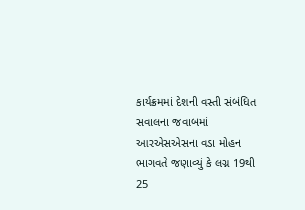કાર્યક્રમમાં દેશની વસ્તી સંબંધિત સવાલના જવાબમાં આરએસએસના વડા મોહન ભાગવતે જણાવ્યું કે લગ્ન 19થી 25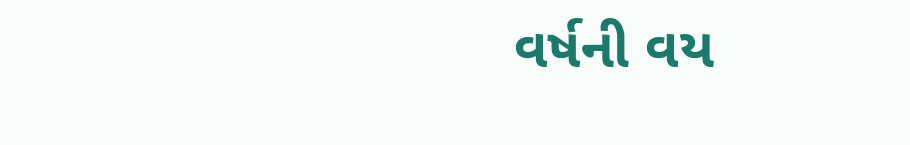વર્ષની વય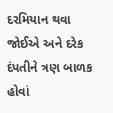દરમિયાન થવા જોઈએ અને દરેક દંપતીને ત્રણ બાળક હોવાં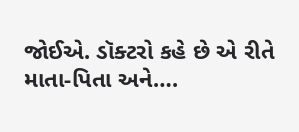જોઈએ. ડૉક્ટરો કહે છે એ રીતે માતા-પિતા અને….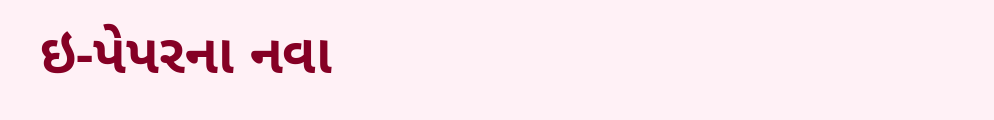ઇ-પેપરના નવા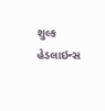શુલ્ક
હેડલાઇન્સ